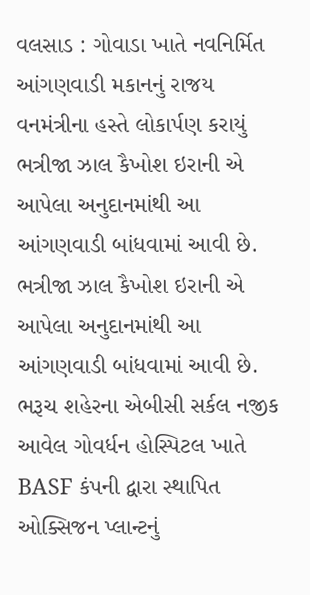વલસાડ : ગોવાડા ખાતે નવનિર્મિત આંગણવાડી મકાનનું રાજય વનમંત્રીના હસ્તે લોકાર્પણ કરાયું
ભત્રીજા ઝાલ કૈખોશ ઇરાની એ આપેલા અનુદાનમાંથી આ આંગણવાડી બાંધવામાં આવી છે.
ભત્રીજા ઝાલ કૈખોશ ઇરાની એ આપેલા અનુદાનમાંથી આ આંગણવાડી બાંધવામાં આવી છે.
ભરૂચ શહેરના એબીસી સર્કલ નજીક આવેલ ગોવર્ધન હોસ્પિટલ ખાતે BASF કંપની દ્વારા સ્થાપિત ઓક્સિજન પ્લાન્ટનું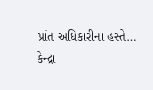પ્રાંત અધિકારીના હસ્તે…
કેન્દ્રા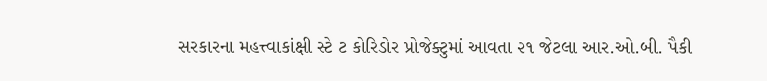સરકારના મહત્ત્વાકાંક્ષી સ્ટે ટ કોરિડોર પ્રોજેક્ટુમાં આવતા ૨૧ જેટલા આર.ઓ.બી. પૈકી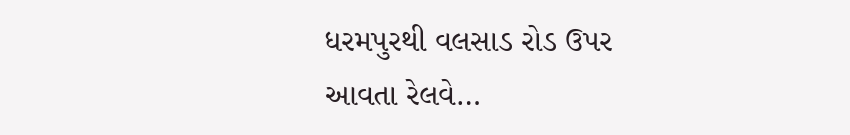ધરમપુરથી વલસાડ રોડ ઉપર આવતા રેલવે…